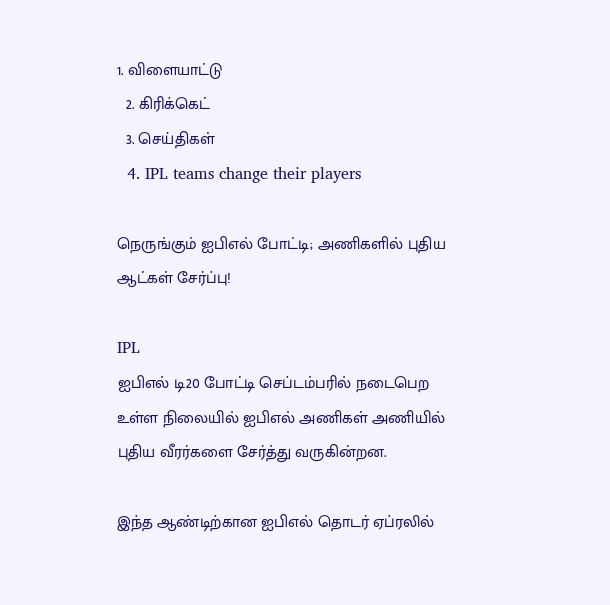1. விளையாட்டு
  2. கிரிக்கெட்
  3. செய்திகள்
  4. IPL teams change their players

நெருங்கும் ஐபிஎல் போட்டி; அணிகளில் புதிய ஆட்கள் சேர்ப்பு!

IPL
ஐபிஎல் டி20 போட்டி செப்டம்பரில் நடைபெற உள்ள நிலையில் ஐபிஎல் அணிகள் அணியில் புதிய வீரர்களை சேர்த்து வருகின்றன.

இந்த ஆண்டிற்கான ஐபிஎல் தொடர் ஏப்ரலில்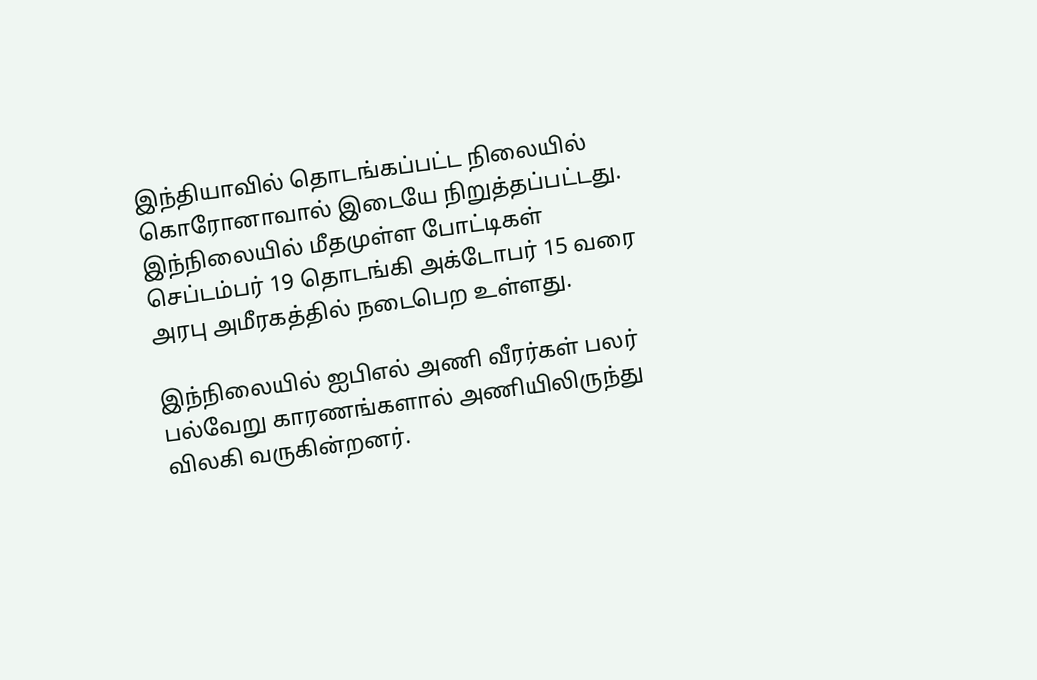இந்தியாவில் தொடங்கப்பட்ட நிலையில் கொரோனாவால் இடையே நிறுத்தப்பட்டது. இந்நிலையில் மீதமுள்ள போட்டிகள் செப்டம்பர் 19 தொடங்கி அக்டோபர் 15 வரை அரபு அமீரகத்தில் நடைபெற உள்ளது.

இந்நிலையில் ஐபிஎல் அணி வீரர்கள் பலர் பல்வேறு காரணங்களால் அணியிலிருந்து விலகி வருகின்றனர்.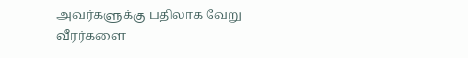அவர்களுக்கு பதிலாக வேறு வீரர்களை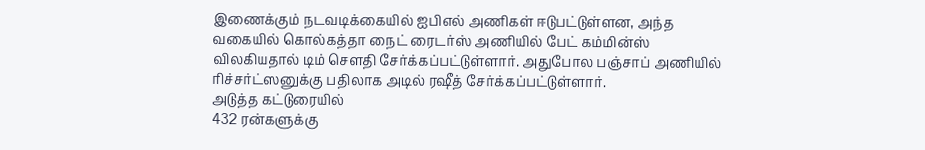இணைக்கும் நடவடிக்கையில் ஐபிஎல் அணிகள் ஈடுபட்டுள்ளன, அந்த வகையில் கொல்கத்தா நைட் ரைடர்ஸ் அணியில் பேட் கம்மின்ஸ் விலகியதால் டிம் சௌதி சேர்க்கப்பட்டுள்ளார். அதுபோல பஞ்சாப் அணியில் ரிச்சர்ட்ஸனுக்கு பதிலாக அடில் ரஷீத் சேர்க்கப்பட்டுள்ளார்.
அடுத்த கட்டுரையில்
432 ரன்களுக்கு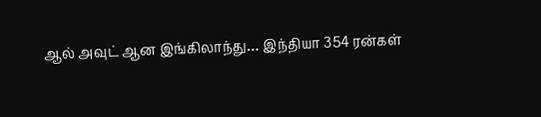ஆல் அவுட் ஆன இங்கிலாந்து… இந்தியா 354 ரன்கள்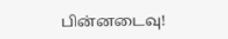பின்னடைவு!